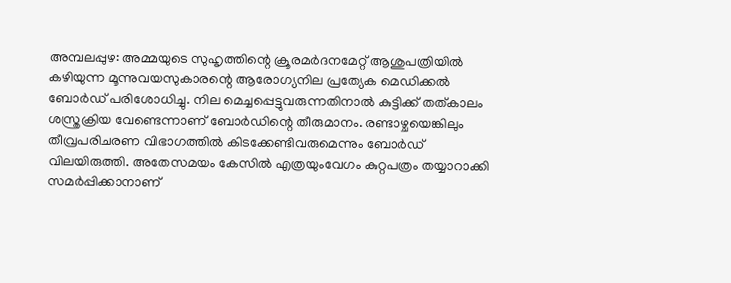അമ്പലപ്പുഴ: അമ്മയുടെ സുഹൃത്തിന്റെ ക്രൂരമർദനമേറ്റ് ആശുപത്രിയിൽ കഴിയുന്ന മൂന്നുവയസുകാരന്റെ ആരോഗ്യനില പ്രത്യേക മെഡിക്കൽ ബോർഡ് പരിശോധിച്ചു. നില മെച്ചപ്പെട്ടുവരുന്നതിനാൽ കുട്ടിക്ക് തത്കാലം ശസ്ത്രക്രിയ വേണ്ടെന്നാണ് ബോർഡിന്റെ തീരുമാനം. രണ്ടാഴ്ചയെങ്കിലും തീവ്രപരിചരണ വിഭാഗത്തിൽ കിടക്കേണ്ടിവരുമെന്നും ബോർഡ് വിലയിരുത്തി. അതേസമയം കേസിൽ എത്രയുംവേഗം കുറ്റപത്രം തയ്യാറാക്കി സമർപ്പിക്കാനാണ്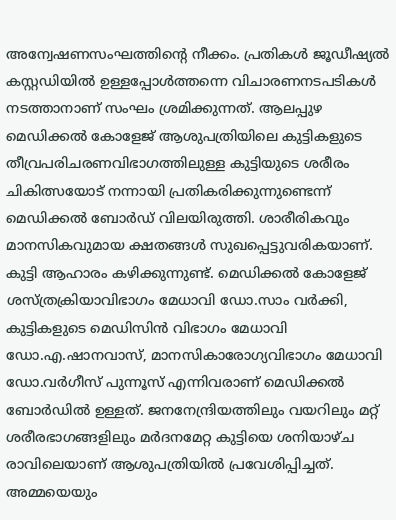അന്വേഷണസംഘത്തിന്റെ നീക്കം. പ്രതികൾ ജൂഡീഷ്യൽ കസ്റ്റഡിയിൽ ഉള്ളപ്പോൾത്തന്നെ വിചാരണനടപടികൾ നടത്താനാണ് സംഘം ശ്രമിക്കുന്നത്. ആലപ്പുഴ മെഡിക്കൽ കോളേജ് ആശുപത്രിയിലെ കുട്ടികളുടെ തീവ്രപരിചരണവിഭാഗത്തിലുള്ള കുട്ടിയുടെ ശരീരം ചികിത്സയോട് നന്നായി പ്രതികരിക്കുന്നുണ്ടെന്ന് മെഡിക്കൽ ബോർഡ് വിലയിരുത്തി. ശാരീരികവും മാനസികവുമായ ക്ഷതങ്ങൾ സുഖപ്പെട്ടുവരികയാണ്. കുട്ടി ആഹാരം കഴിക്കുന്നുണ്ട്. മെഡിക്കൽ കോളേജ് ശസ്ത്രക്രിയാവിഭാഗം മേധാവി ഡോ.സാം വർക്കി, കുട്ടികളുടെ മെഡിസിൻ വിഭാഗം മേധാവി ഡോ.എ.ഷാനവാസ്, മാനസികാരോഗ്യവിഭാഗം മേധാവി ഡോ.വർഗീസ് പുന്നൂസ് എന്നിവരാണ് മെഡിക്കൽ ബോർഡിൽ ഉള്ളത്. ജനനേന്ദ്രിയത്തിലും വയറിലും മറ്റ് ശരീരഭാഗങ്ങളിലും മർദനമേറ്റ കുട്ടിയെ ശനിയാഴ്ച രാവിലെയാണ് ആശുപത്രിയിൽ പ്രവേശിപ്പിച്ചത്. അമ്മയെയും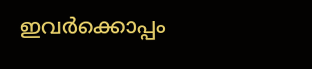ഇവർക്കൊപ്പം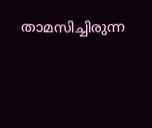താമസിച്ചിരുന്ന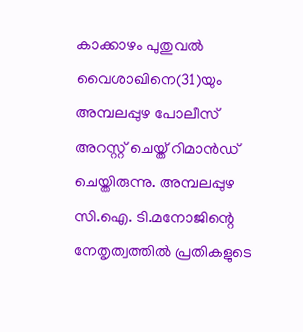കാക്കാഴം പുതുവൽ വൈശാഖിനെ(31)യും അമ്പലപ്പുഴ പോലീസ് അറസ്റ്റ് ചെയ്ത് റിമാൻഡ് ചെയ്തിരുന്നു. അമ്പലപ്പുഴ സി.ഐ. ടി.മനോജിന്റെ നേതൃത്വത്തിൽ പ്രതികളുടെ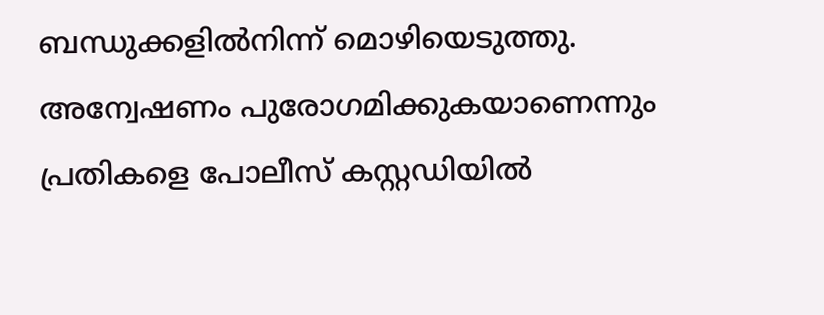ബന്ധുക്കളിൽനിന്ന് മൊഴിയെടുത്തു. അന്വേഷണം പുരോഗമിക്കുകയാണെന്നും പ്രതികളെ പോലീസ് കസ്റ്റഡിയിൽ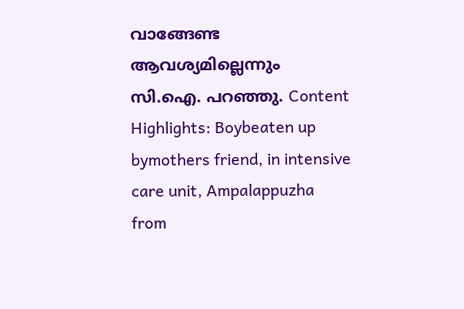വാങ്ങേണ്ട ആവശ്യമില്ലെന്നും സി.ഐ. പറഞ്ഞു. Content Highlights: Boybeaten up bymothers friend, in intensive care unit, Ampalappuzha
from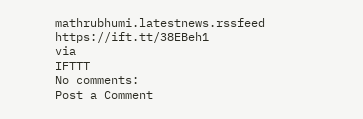mathrubhumi.latestnews.rssfeed https://ift.tt/38EBeh1
via
IFTTT
No comments:
Post a Comment